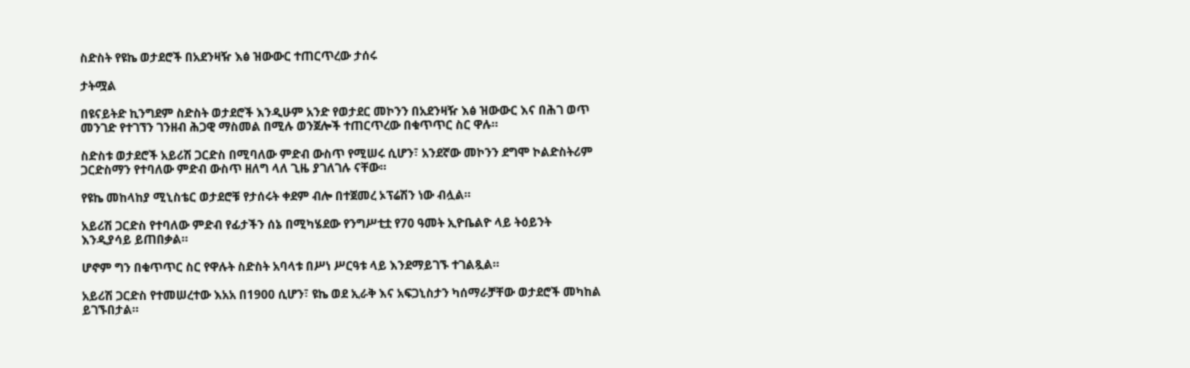ስድስት የዩኬ ወታደሮች በአደንዛዥ እፅ ዝውውር ተጠርጥረው ታሰሩ

ታትሟል

በዩናይትድ ኪንግደም ስድስት ወታደሮች እንዲሁም አንድ የወታደር መኮንን በአደንዛዥ እፅ ዝውውር እና በሕገ ወጥ መንገድ የተገኘን ገንዘብ ሕጋዊ ማስመል በሚሉ ወንጀሎች ተጠርጥረው በቁጥጥር ስር ዋሉ።

ስድስቱ ወታደሮች አይሪሽ ጋርድስ በሚባለው ምድብ ውስጥ የሚሠሩ ሲሆን፣ አንደኛው መኮንን ደግሞ ኮልድስትሪም ጋርድስማን የተባለው ምድብ ውስጥ ዘለግ ላለ ጊዜ ያገለገሉ ናቸው።

የዩኬ መከላከያ ሚኒስቴር ወታደሮቹ የታሰሩት ቀደም ብሎ በተጀመረ ኦፕሬሽን ነው ብሏል።

አይሪሽ ጋርድስ የተባለው ምድብ የፊታችን ሰኔ በሚካሄደው የንግሥቲቷ የ70 ዓመት ኢዮቤልዮ ላይ ትዕይንት እንዲያሳይ ይጠበቃል።

ሆኖም ግን በቁጥጥር ስር የዋሉት ስድስት አባላቱ በሥነ ሥርዓቱ ላይ እንደማይገኙ ተገልጿል።

አይሪሽ ጋርድስ የተመሠረተው እአአ በ1900 ሲሆን፣ ዩኬ ወደ ኢራቅ እና አፍጋኒስታን ካሰማራቻቸው ወታደሮች መካከል ይገኙበታል።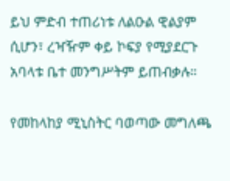ይህ ምድብ ተጠሪነቱ ለልዑል ዊልያም ሲሆን፣ ረዣዥም ቀይ ኮፍያ የሚያደርጉ አባላቱ ቤተ መንግሥትም ይጠብቃሉ።

የመከላከያ ሚኒስትር ባወጣው መግለጫ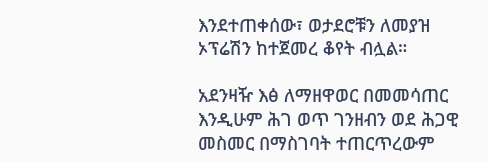እንደተጠቀሰው፣ ወታደሮቹን ለመያዝ ኦፕሬሽን ከተጀመረ ቆየት ብሏል።

አደንዛዥ እፅ ለማዘዋወር በመመሳጠር እንዲሁም ሕገ ወጥ ገንዘብን ወደ ሕጋዊ መስመር በማስገባት ተጠርጥረውም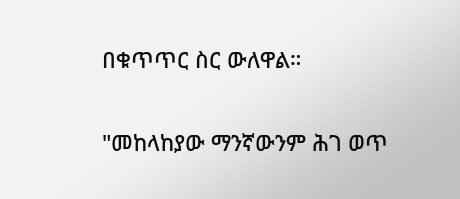በቁጥጥር ስር ውለዋል።

"መከላከያው ማንኛውንም ሕገ ወጥ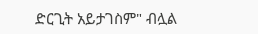ድርጊት አይታገስም" ብሏል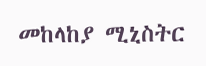መከላከያ ሚኒስትር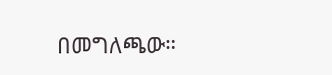በመግለጫው።